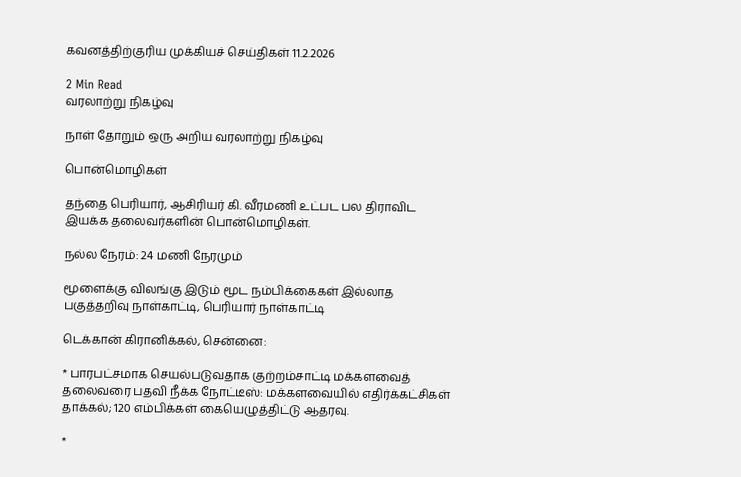கவனத்திற்குரிய முக்கியச் செய்திகள் 11.2.2026

2 Min Read
வரலாற்று நிகழ்வு

நாள் தோறும் ஒரு அறிய வரலாற்று நிகழ்வு

பொன்மொழிகள்

தந்தை பெரியார், ஆசிரியர் கி. வீரமணி உட்பட பல திராவிட இயக்க தலைவர்களின் பொன்மொழிகள்.

நல்ல நேரம்: 24 மணி நேரமும்

மூளைக்கு விலங்கு இடும் மூட நம்பிக்கைகள் இல்லாத பகுத்தறிவு நாள்காட்டி, பெரியார் நாள்காட்டி

டெக்கான் கிரானிக்கல், சென்னை:

* பாரபட்சமாக செயல்படுவதாக குற்றம்சாட்டி மக்களவைத் தலைவரை பதவி நீக்க நோட்டீஸ்: மக்களவையில் எதிர்க்கட்சிகள் தாக்கல்; 120 எம்பிக்கள் கையெழுத்திட்டு ஆதரவு.

*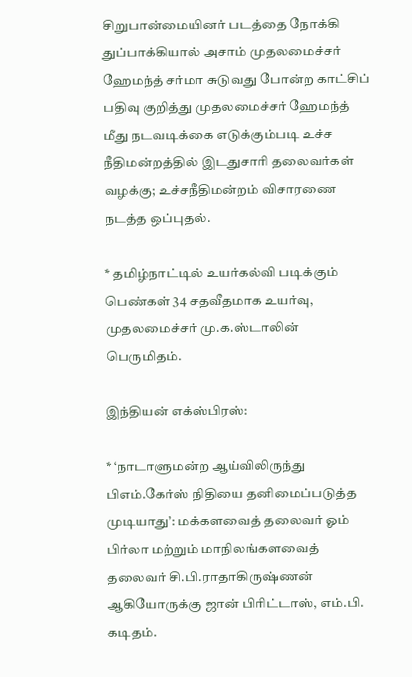சிறுபான்மையினர் படத்தை நோக்கி துப்பாக்கியால் அசாம் முதலமைச்சர் ஹேமந்த் சர்மா சுடுவது போன்ற காட்சிப் பதிவு குறித்து முதலமைச்சர் ஹேமந்த் மீது நடவடிக்கை எடுக்கும்படி உச்ச நீதிமன்றத்தில் இடதுசாரி தலைவர்கள் வழக்கு; உச்சநீதிமன்றம் விசாரணை நடத்த ஒப்புதல்.

* தமிழ்நாட்டில் உயர்கல்வி படிக்கும் பெண்கள் 34 சதவீதமாக உயர்வு, முதலமைச்சர் மு.க.ஸ்டாலின் பெருமிதம்.

இந்தியன் எக்ஸ்பிரஸ்:

* ‘நாடாளுமன்ற ஆய்விலிருந்து பிஎம்.கேர்ஸ் நிதியை தனிமைப்படுத்த முடியாது’: மக்களவைத் தலைவர் ஓம் பிர்லா மற்றும் மாநிலங்களவைத் தலைவர் சி.பி.ராதாகிருஷ்ணன் ஆகியோருக்கு ஜான் பிரிட்டாஸ், எம்.பி. கடிதம்.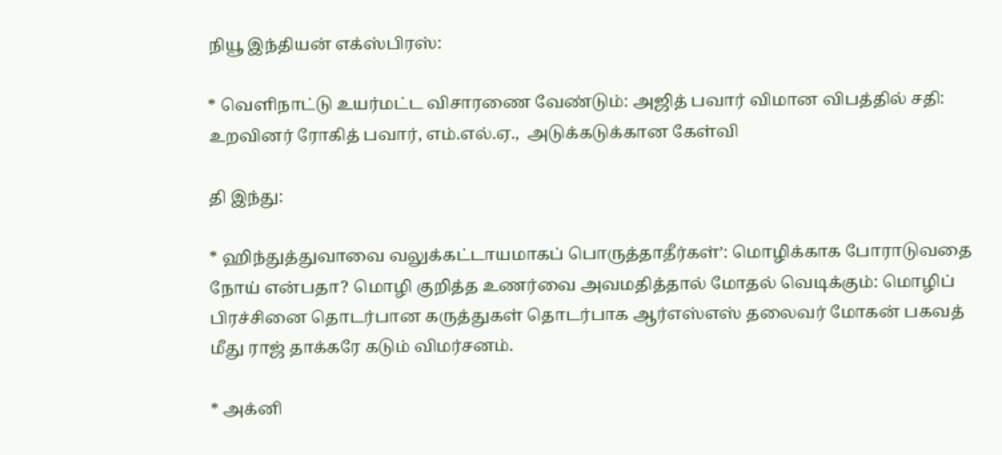நியூ இந்தியன் எக்ஸ்பிரஸ்:

* வெளிநாட்டு உயர்மட்ட விசாரணை வேண்டும்: அஜித் பவார் விமான விபத்தில் சதி: உறவினர் ரோகித் பவார், எம்.எல்.ஏ.,  அடுக்கடுக்கான கேள்வி

தி இந்து:

* ஹிந்துத்துவாவை வலுக்கட்டாயமாகப் பொருத்தாதீர்கள்’: மொழிக்காக போராடுவதை நோய் என்பதா? மொழி குறித்த உணர்வை அவமதித்தால் மோதல் வெடிக்கும்: மொழிப் பிரச்சினை தொடர்பான கருத்துகள் தொடர்பாக ஆர்எஸ்எஸ் தலைவர் மோகன் பகவத் மீது ராஜ் தாக்கரே கடும் விமர்சனம்.

* அக்னி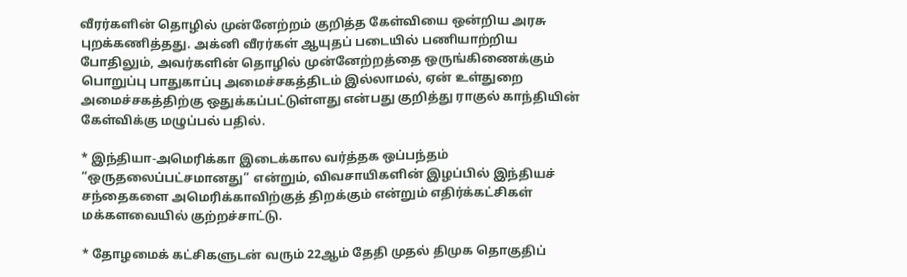வீரர்களின் தொழில் முன்னேற்றம் குறித்த கேள்வியை ஒன்றிய அரசு புறக்கணித்தது. அக்னி வீரர்கள் ஆயுதப் படையில் பணியாற்றிய போதிலும், அவர்களின் தொழில் முன்னேற்றத்தை ஒருங்கிணைக்கும் பொறுப்பு பாதுகாப்பு அமைச்சகத்திடம் இல்லாமல், ஏன் உள்துறை அமைச்சகத்திற்கு ஒதுக்கப்பட்டுள்ளது என்பது குறித்து ராகுல் காந்தியின் கேள்விக்கு மழுப்பல் பதில்.

* இந்தியா-அமெரிக்கா இடைக்கால வர்த்தக ஒப்பந்தம் “ஒருதலைப்பட்சமானது” என்றும், விவசாயிகளின் இழப்பில் இந்தியச் சந்தைகளை அமெரிக்காவிற்குத் திறக்கும் என்றும் எதிர்க்கட்சிகள் மக்களவையில் குற்றச்சாட்டு.

* தோழமைக் கட்சிகளுடன் வரும் 22ஆம் தேதி முதல் திமுக தொகுதிப்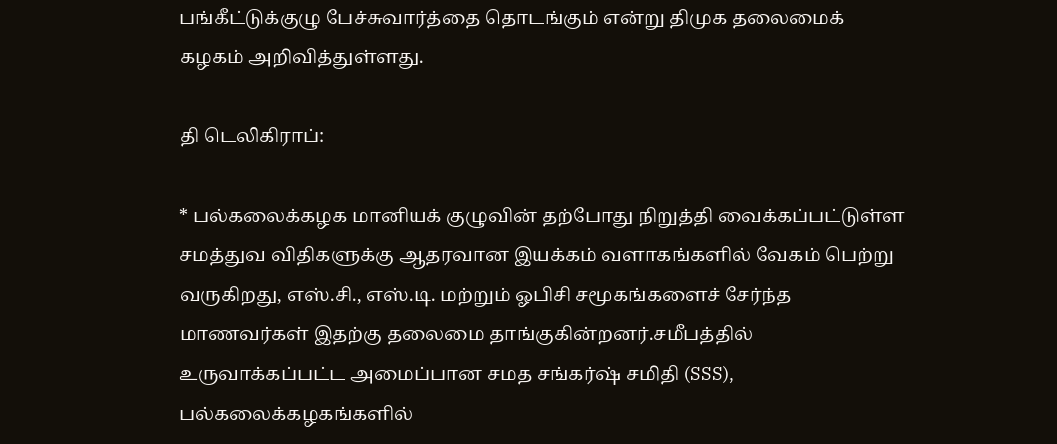பங்கீட்டுக்குழு பேச்சுவார்த்தை தொடங்கும் என்று திமுக தலைமைக் கழகம் அறிவித்துள்ளது.

தி டெலிகிராப்:

* பல்கலைக்கழக மானியக் குழுவின் தற்போது நிறுத்தி வைக்கப்பட்டுள்ள சமத்துவ விதிகளுக்கு ஆதரவான இயக்கம் வளாகங்களில் வேகம் பெற்று வருகிறது, எஸ்.சி., எஸ்.டி. மற்றும் ஓபிசி சமூகங்களைச் சேர்ந்த மாணவர்கள் இதற்கு தலைமை தாங்குகின்றனர்.சமீபத்தில் உருவாக்கப்பட்ட அமைப்பான சமத சங்கர்ஷ் சமிதி (SSS), பல்கலைக்கழகங்களில்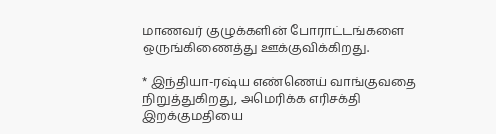மாணவர் குழுக்களின் போராட்டங்களை ஒருங்கிணைத்து ஊக்குவிக்கிறது.

* இந்தியா-ரஷ்ய எண்ணெய் வாங்குவதை நிறுத்துகிறது, அமெரிக்க எரிசக்தி இறக்குமதியை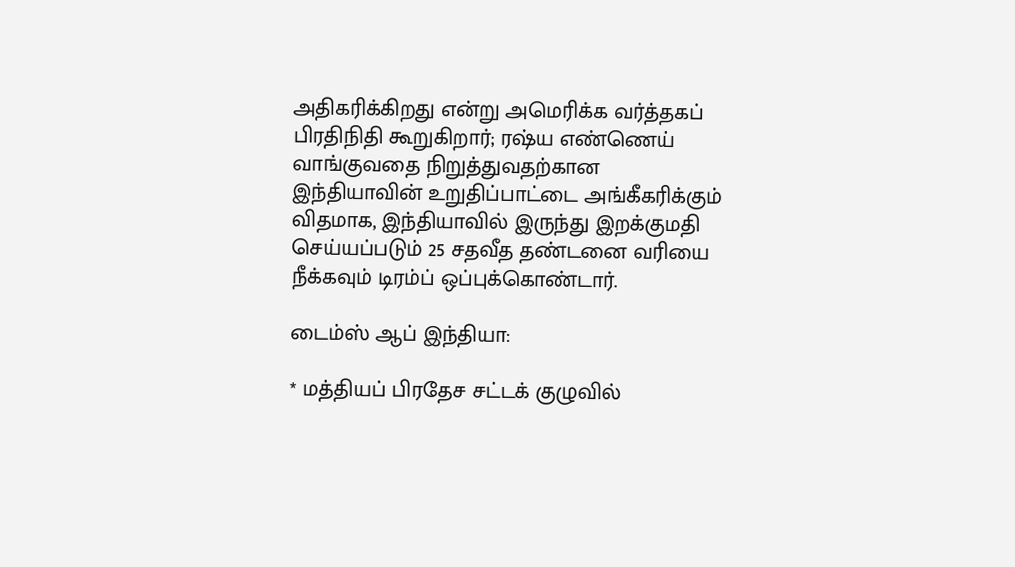அதிகரிக்கிறது என்று அமெரிக்க வர்த்தகப் பிரதிநிதி கூறுகிறார்; ரஷ்ய எண்ணெய் வாங்குவதை நிறுத்துவதற்கான இந்தியாவின் உறுதிப்பாட்டை அங்கீகரிக்கும் விதமாக, இந்தியாவில் இருந்து இறக்குமதி செய்யப்படும் 25 சதவீத தண்டனை வரியை நீக்கவும் டிரம்ப் ஒப்புக்கொண்டார்.

டைம்ஸ் ஆப் இந்தியா:

* மத்தியப் பிரதேச சட்டக் குழுவில்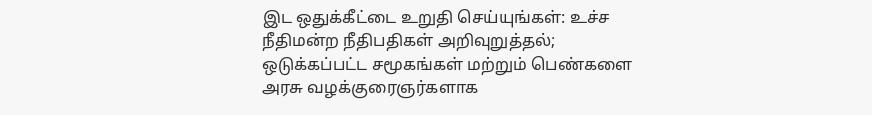இட ஒதுக்கீட்டை உறுதி செய்யுங்கள்: உச்ச நீதிமன்ற நீதிபதிகள் அறிவுறுத்தல்; ஒடுக்கப்பட்ட சமூகங்கள் மற்றும் பெண்களை அரசு வழக்குரைஞர்களாக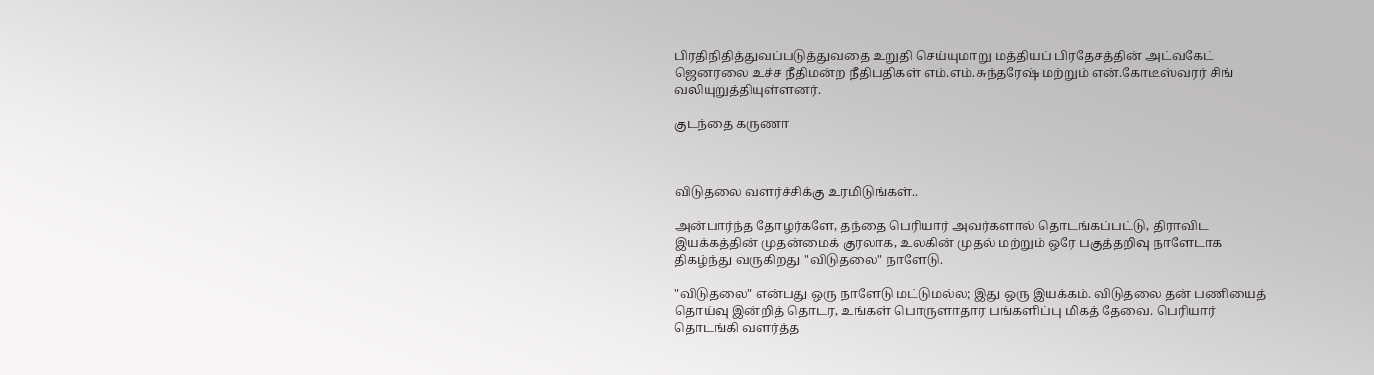பிரதிநிதித்துவப்படுத்துவதை உறுதி செய்யுமாறு மத்தியப் பிரதேசத்தின் அட்வகேட் ஜெனரலை உச்ச நீதிமன்ற நீதிபதிகள் எம்.எம்.சுந்தரேஷ் மற்றும் என்.கோடீஸ்வரர் சிங் வலியுறுத்தியுள்ளனர்.

குடந்தை கருணா



விடுதலை வளர்ச்சிக்கு உரமிடுங்கள்..

அன்பார்ந்த தோழர்களே, தந்தை பெரியார் அவர்களால் தொடங்கப்பட்டு, திராவிட இயக்கத்தின் முதன்மைக் குரலாக, உலகின் முதல் மற்றும் ஒரே பகுத்தறிவு நாளேடாக திகழ்ந்து வருகிறது "விடுதலை" நாளேடு.

"விடுதலை" என்பது ஒரு நாளேடு மட்டுமல்ல; இது ஒரு இயக்கம். விடுதலை தன் பணியைத் தொய்வு இன்றித் தொடர, உங்கள் பொருளாதார பங்களிப்பு மிகத் தேவை. பெரியார் தொடங்கி வளர்த்த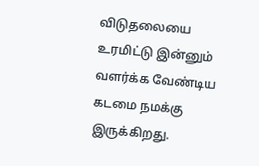விடுதலையை உரமிட்டு இன்னும் வளர்க்க வேண்டிய கடமை நமக்கு இருக்கிறது.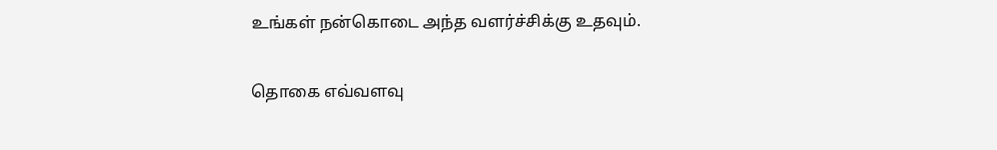உங்கள் நன்கொடை அந்த வளர்ச்சிக்கு உதவும்.

தொகை எவ்வளவு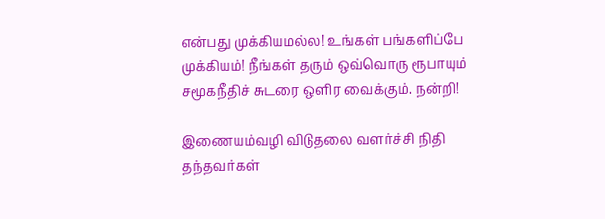என்பது முக்கியமல்ல! உங்கள் பங்களிப்பே முக்கியம்! நீங்கள் தரும் ஒவ்வொரு ரூபாயும் சமூகநீதிச் சுடரை ஒளிர வைக்கும். நன்றி!

இணையம்வழி விடுதலை வளர்ச்சி நிதி தந்தவர்கள்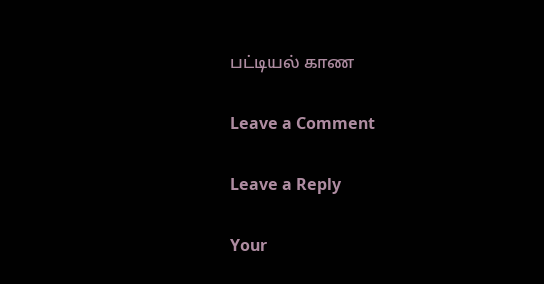பட்டியல் காண

Leave a Comment

Leave a Reply

Your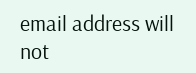email address will not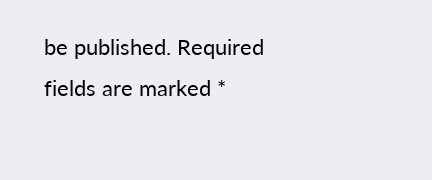be published. Required fields are marked *